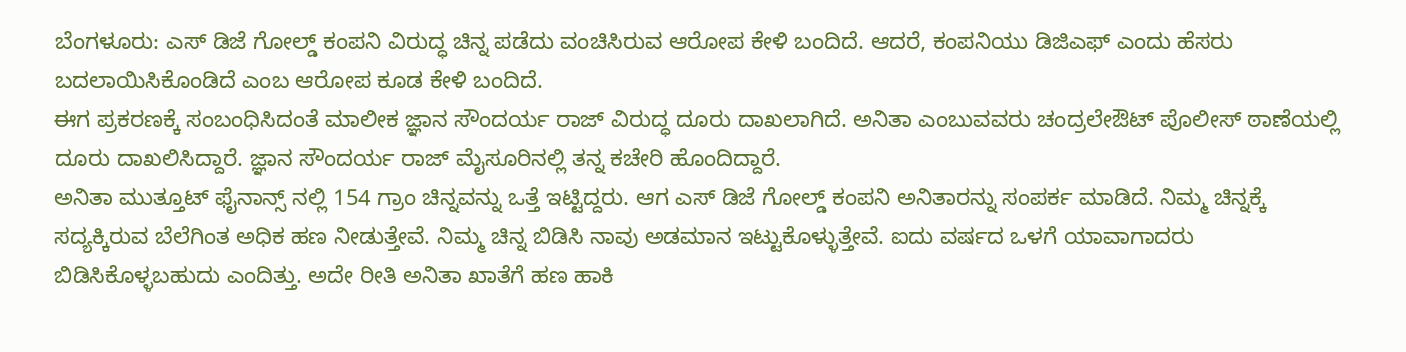ಬೆಂಗಳೂರು: ಎಸ್ ಡಿಜೆ ಗೋಲ್ಡ್ ಕಂಪನಿ ವಿರುದ್ಧ ಚಿನ್ನ ಪಡೆದು ವಂಚಿಸಿರುವ ಆರೋಪ ಕೇಳಿ ಬಂದಿದೆ. ಆದರೆ, ಕಂಪನಿಯು ಡಿಜಿಎಫ್ ಎಂದು ಹೆಸರು ಬದಲಾಯಿಸಿಕೊಂಡಿದೆ ಎಂಬ ಆರೋಪ ಕೂಡ ಕೇಳಿ ಬಂದಿದೆ.
ಈಗ ಪ್ರಕರಣಕ್ಕೆ ಸಂಬಂಧಿಸಿದಂತೆ ಮಾಲೀಕ ಜ್ಞಾನ ಸೌಂದರ್ಯ ರಾಜ್ ವಿರುದ್ಧ ದೂರು ದಾಖಲಾಗಿದೆ. ಅನಿತಾ ಎಂಬುವವರು ಚಂದ್ರಲೇಔಟ್ ಪೊಲೀಸ್ ಠಾಣೆಯಲ್ಲಿ ದೂರು ದಾಖಲಿಸಿದ್ದಾರೆ. ಜ್ಞಾನ ಸೌಂದರ್ಯ ರಾಜ್ ಮೈಸೂರಿನಲ್ಲಿ ತನ್ನ ಕಚೇರಿ ಹೊಂದಿದ್ದಾರೆ.
ಅನಿತಾ ಮುತ್ತೂಟ್ ಫೈನಾನ್ಸ್ ನಲ್ಲಿ 154 ಗ್ರಾಂ ಚಿನ್ನವನ್ನು ಒತ್ತೆ ಇಟ್ಟಿದ್ದರು. ಆಗ ಎಸ್ ಡಿಜೆ ಗೋಲ್ಡ್ ಕಂಪನಿ ಅನಿತಾರನ್ನು ಸಂಪರ್ಕ ಮಾಡಿದೆ. ನಿಮ್ಮ ಚಿನ್ನಕ್ಕೆ ಸದ್ಯಕ್ಕಿರುವ ಬೆಲೆಗಿಂತ ಅಧಿಕ ಹಣ ನೀಡುತ್ತೇವೆ. ನಿಮ್ಮ ಚಿನ್ನ ಬಿಡಿಸಿ ನಾವು ಅಡಮಾನ ಇಟ್ಟುಕೊಳ್ಳುತ್ತೇವೆ. ಐದು ವರ್ಷದ ಒಳಗೆ ಯಾವಾಗಾದರು ಬಿಡಿಸಿಕೊಳ್ಳಬಹುದು ಎಂದಿತ್ತು. ಅದೇ ರೀತಿ ಅನಿತಾ ಖಾತೆಗೆ ಹಣ ಹಾಕಿ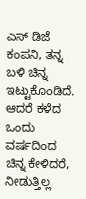ಎಸ್ ಡಿಜೆ ಕಂಪನಿ, ತನ್ನ ಬಳಿ ಚಿನ್ನ ಇಟ್ಟುಕೊಂಡಿದೆ.
ಆದರೆ ಕಳೆದ ಒಂದು ವರ್ಷದಿಂದ ಚಿನ್ನ ಕೇಳಿದರೆ, ನೀಡುತ್ತಿಲ್ಲ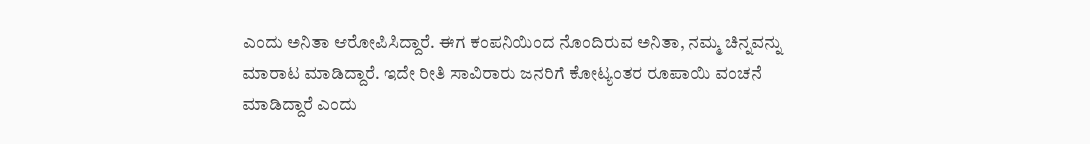ಎಂದು ಅನಿತಾ ಆರೋಪಿಸಿದ್ದಾರೆ. ಈಗ ಕಂಪನಿಯಿಂದ ನೊಂದಿರುವ ಅನಿತಾ, ನಮ್ಮ ಚಿನ್ನವನ್ನು ಮಾರಾಟ ಮಾಡಿದ್ದಾರೆ. ಇದೇ ರೀತಿ ಸಾವಿರಾರು ಜನರಿಗೆ ಕೋಟ್ಯಂತರ ರೂಪಾಯಿ ವಂಚನೆ ಮಾಡಿದ್ದಾರೆ ಎಂದು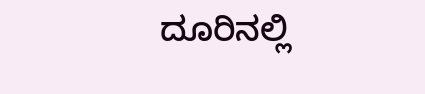ದೂರಿನಲ್ಲಿ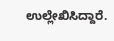ಉಲ್ಲೇಖಿಸಿದ್ದಾರೆ.